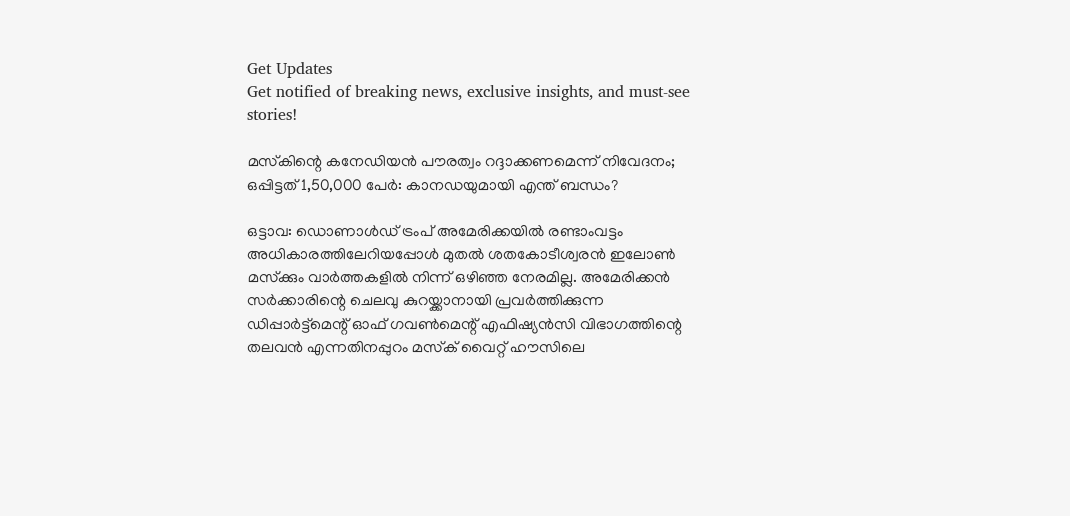Get Updates
Get notified of breaking news, exclusive insights, and must-see stories!

മസ്‌കിന്റെ കനേഡിയന്‍ പൗരത്വം റദ്ദാക്കണമെന്ന് നിവേദനം; ഒപ്പിട്ടത് 1,50,000 പേര്‍: കാനഡയുമായി എന്ത് ബന്ധം?

ഒട്ടാവ: ഡൊണാള്‍ഡ് ട്രംപ് അമേരിക്കയില്‍ രണ്ടാംവട്ടം അധികാരത്തിലേറിയപ്പോള്‍ മുതല്‍ ശതകോടീശ്വരന്‍ ഇലോണ്‍ മസ്‌ക്കും വാര്‍ത്തകളില്‍ നിന്ന് ഒഴിഞ്ഞ നേരമില്ല. അമേരിക്കന്‍ സര്‍ക്കാരിന്റെ ചെലവു കുറയ്ക്കാനായി പ്രവര്‍ത്തിക്കുന്ന ഡിപ്പാര്‍ട്ട്മെന്റ് ഓഫ് ഗവണ്‍മെന്റ് എഫിഷ്യന്‍സി വിഭാഗത്തിന്റെ തലവന്‍ എന്നതിനപ്പുറം മസ്‌ക് വൈറ്റ് ഹൗസിലെ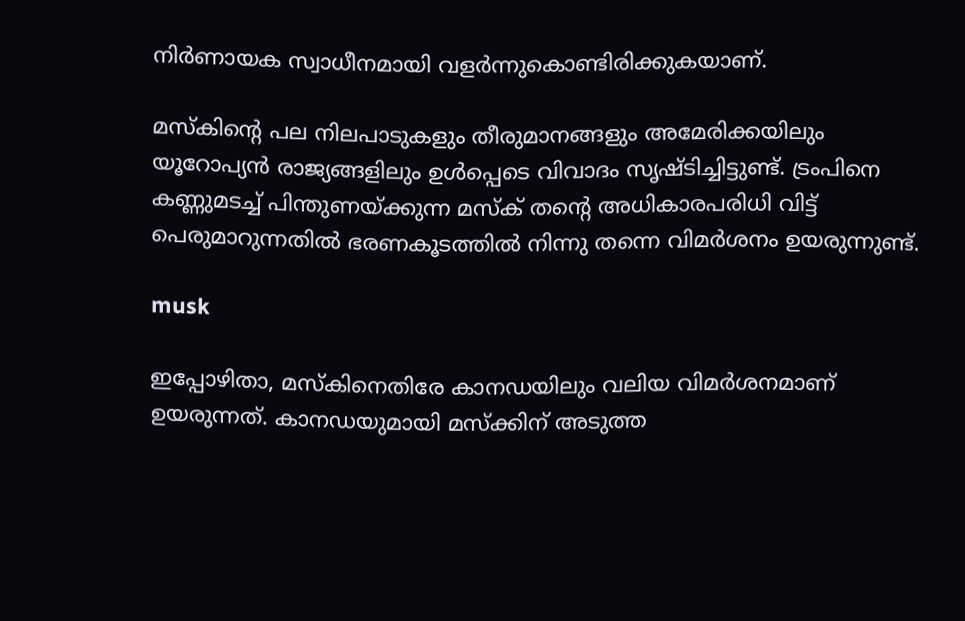നിര്‍ണായക സ്വാധീനമായി വളര്‍ന്നുകൊണ്ടിരിക്കുകയാണ്.

മസ്‌കിന്റെ പല നിലപാടുകളും തീരുമാനങ്ങളും അമേരിക്കയിലും യൂറോപ്യന്‍ രാജ്യങ്ങളിലും ഉള്‍പ്പെടെ വിവാദം സൃഷ്ടിച്ചിട്ടുണ്ട്. ട്രംപിനെ കണ്ണുമടച്ച് പിന്തുണയ്ക്കുന്ന മസ്‌ക് തന്റെ അധികാരപരിധി വിട്ട് പെരുമാറുന്നതില്‍ ഭരണകൂടത്തില്‍ നിന്നു തന്നെ വിമര്‍ശനം ഉയരുന്നുണ്ട്.

musk

ഇപ്പോഴിതാ, മസ്‌കിനെതിരേ കാനഡയിലും വലിയ വിമര്‍ശനമാണ് ഉയരുന്നത്. കാനഡയുമായി മസ്‌ക്കിന് അടുത്ത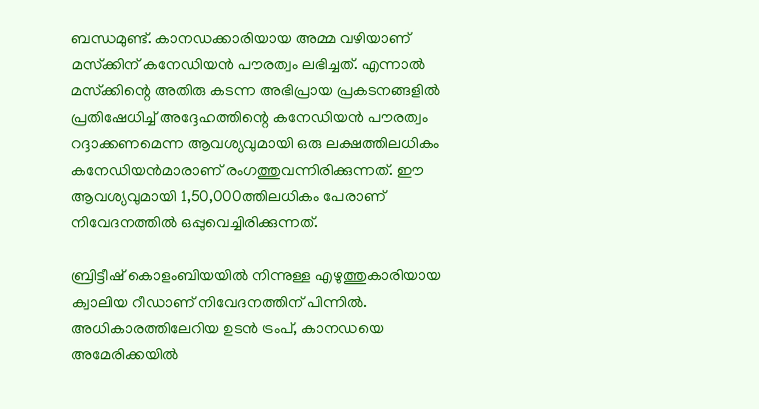ബന്ധമുണ്ട്. കാനഡക്കാരിയായ അമ്മ വഴിയാണ് മസ്‌ക്കിന് കനേഡിയന്‍ പൗരത്വം ലഭിച്ചത്. എന്നാല്‍ മസ്‌ക്കിന്റെ അതിരു കടന്ന അഭിപ്രായ പ്രകടനങ്ങളില്‍ പ്രതിഷേധിച്ച് അദ്ദേഹത്തിന്റെ കനേഡിയന്‍ പൗരത്വം റദ്ദാക്കണമെന്ന ആവശ്യവുമായി ഒരു ലക്ഷത്തിലധികം കനേഡിയന്‍മാരാണ് രംഗത്തുവന്നിരിക്കുന്നത്. ഈ ആവശ്യവുമായി 1,50,000ത്തിലധികം പേരാണ് നിവേദനത്തില്‍ ഒപ്പുവെച്ചിരിക്കുന്നത്.

ബ്രിട്ടീഷ് കൊളംബിയയില്‍ നിന്നുള്ള എഴുത്തുകാരിയായ ക്വാലിയ റീഡാണ് നിവേദനത്തിന് പിന്നില്‍. അധികാരത്തിലേറിയ ഉടന്‍ ട്രംപ്, കാനഡയെ അമേരിക്കയില്‍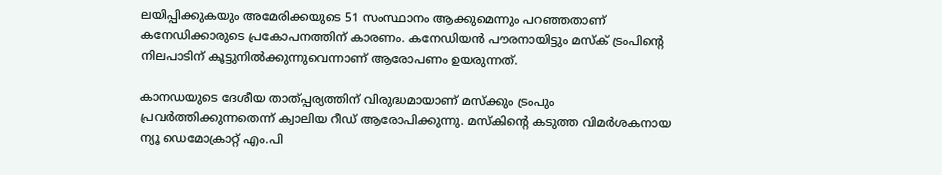ലയിപ്പിക്കുകയും അമേരിക്കയുടെ 51 സംസ്ഥാനം ആക്കുമെന്നും പറഞ്ഞതാണ് കനേഡിക്കാരുടെ പ്രകോപനത്തിന് കാരണം. കനേഡിയന്‍ പൗരനായിട്ടും മസ്‌ക് ട്രംപിന്റെ നിലപാടിന് കൂട്ടുനില്‍ക്കുന്നുവെന്നാണ് ആരോപണം ഉയരുന്നത്.

കാനഡയുടെ ദേശീയ താത്പ്പര്യത്തിന് വിരുദ്ധമായാണ് മസ്‌ക്കും ട്രംപും പ്രവര്‍ത്തിക്കുന്നതെന്ന് ക്വാലിയ റീഡ് ആരോപിക്കുന്നു. മസ്‌കിന്റെ കടുത്ത വിമര്‍ശകനായ ന്യൂ ഡെമോക്രാറ്റ് എം.പി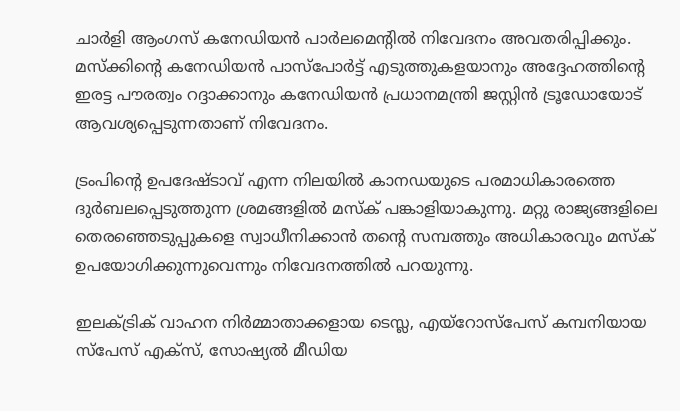ചാര്‍ളി ആംഗസ് കനേഡിയന്‍ പാര്‍ലമെന്റില്‍ നിവേദനം അവതരിപ്പിക്കും. മസ്‌ക്കിന്റെ കനേഡിയന്‍ പാസ്പോര്‍ട്ട് എടുത്തുകളയാനും അദ്ദേഹത്തിന്റെ ഇരട്ട പൗരത്വം റദ്ദാക്കാനും കനേഡിയന്‍ പ്രധാനമന്ത്രി ജസ്റ്റിന്‍ ട്രൂഡോയോട് ആവശ്യപ്പെടുന്നതാണ് നിവേദനം.

ട്രംപിന്റെ ഉപദേഷ്ടാവ് എന്ന നിലയില്‍ കാനഡയുടെ പരമാധികാരത്തെ ദുര്‍ബലപ്പെടുത്തുന്ന ശ്രമങ്ങളില്‍ മസ്‌ക് പങ്കാളിയാകുന്നു. മറ്റു രാജ്യങ്ങളിലെ തെരഞ്ഞെടുപ്പുകളെ സ്വാധീനിക്കാന്‍ തന്റെ സമ്പത്തും അധികാരവും മസ്‌ക് ഉപയോഗിക്കുന്നുവെന്നും നിവേദനത്തില്‍ പറയുന്നു.

ഇലക്ട്രിക് വാഹന നിര്‍മ്മാതാക്കളായ ടെസ്ല, എയ്റോസ്പേസ് കമ്പനിയായ സ്പേസ് എക്സ്, സോഷ്യല്‍ മീഡിയ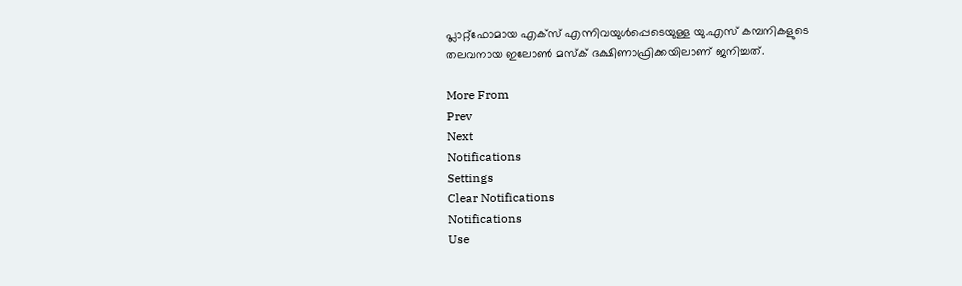പ്ലാറ്റ്ഫോമായ എക്സ് എന്നിവയുള്‍പ്പെടെയുള്ള യു.എസ് കമ്പനികളുടെ തലവനായ ഇലോണ്‍ മസ്‌ക് ദക്ഷിണാഫ്രിക്കയിലാണ് ജനിച്ചത്.

More From
Prev
Next
Notifications
Settings
Clear Notifications
Notifications
Use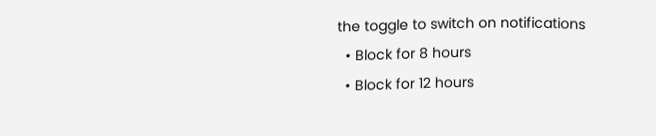the toggle to switch on notifications
  • Block for 8 hours
  • Block for 12 hours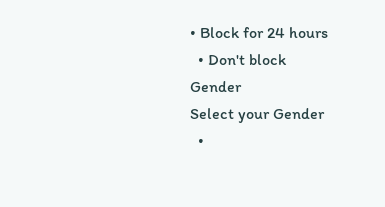• Block for 24 hours
  • Don't block
Gender
Select your Gender
  •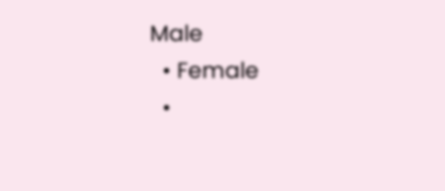Male
  • Female
  •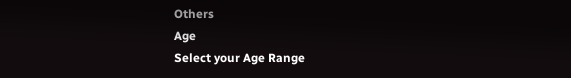Others
Age
Select your Age Range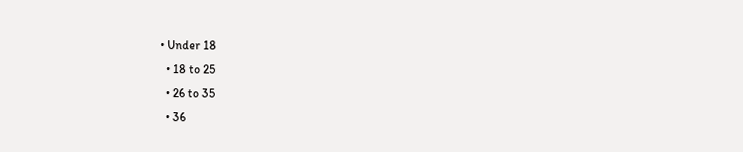• Under 18
  • 18 to 25
  • 26 to 35
  • 36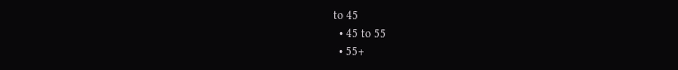to 45
  • 45 to 55
  • 55+